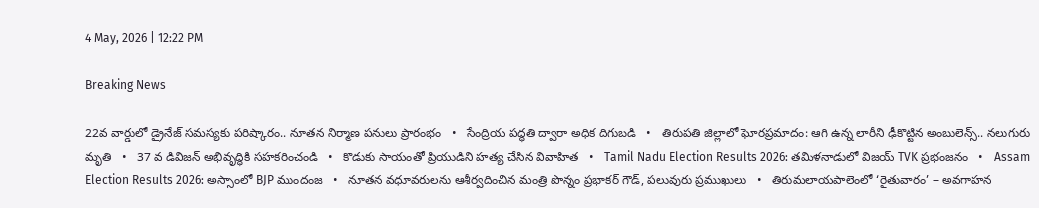4 May, 2026 | 12:22 PM

Breaking News

22వ వార్డులో డ్రైనేజ్ సమస్యకు పరిష్కారం.. నూతన నిర్మాణ పనులు ప్రారంభం   •   సేంద్రియ పద్ధతి ద్వారా అధిక దిగుబడి   •   తిరుపతి జిల్లాలో ఘోరప్ర‌మాదం: ఆగి ఉన్న లారీని ఢీకొట్టిన‌ అంబులెన్స్.. నలుగురు మృతి   •   37 వ డివిజన్ అభివృద్ధికి సహకరించండి   •   కొడుకు సాయంతో ప్రియుడిని హత్య చేసిన వివాహిత   •   Tamil Nadu Election Results 2026: తమిళనాడులో విజయ్ TVK ప్రభంజనం   •   Assam Election Results 2026: అస్సాంలో BJP ముందంజ   •   నూతన వధూవరులను ఆశీర్వదించిన మంత్రి పొన్నం ప్రభాకర్ గౌడ్, పలువురు ప్రముఖులు   •   తిరుమలాయపాలెంలో ‘రైతువారం’ – అవగాహన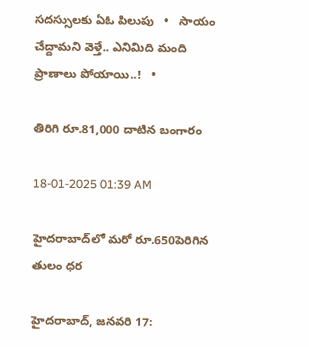సదస్సులకు ఏఓ పిలుపు   •   సాయం చేద్దామని వెళ్తే.. ఎనిమిది మంది ప్రాణాలు పోయాయి..!   •

తిరిగి రూ.81,000 దాటిన బంగారం

18-01-2025 01:39 AM

హైదరాబాద్‌లో మరో రూ.650పెరిగిన తులం ధర

హైదరాబాద్, జనవరి 17: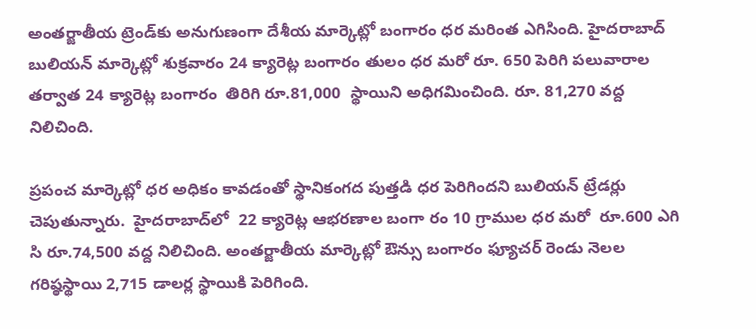అంతర్జాతీయ ట్రెండ్‌కు అనుగుణంగా దేశీయ మార్కెట్లో బంగారం ధర మరింత ఎగిసింది. హైదరాబాద్ బులియన్ మార్కెట్లో శుక్రవారం 24 క్యారెట్ల బంగారం తులం ధర మరో రూ. 650 పెరిగి పలువారాల తర్వాత 24 క్యారెట్ల బంగారం  తిరిగి రూ.81,000  స్థాయిని అధిగమించింది. రూ. 81,270 వద్ద నిలిచింది.

ప్రపంచ మార్కెట్లో ధర అధికం కావడంతో స్థానికంగద పుత్తడి ధర పెరిగిందని బులియన్ ట్రేడర్లు చెపుతున్నారు.  హైదరాబాద్‌లో  22 క్యారెట్ల ఆభరణాల బంగా రం 10 గ్రాముల ధర మరో  రూ.600 ఎగి సి రూ.74,500 వద్ద నిలిచింది. అంతర్జాతీయ మార్కెట్లో ఔన్సు బంగారం ఫ్యూచర్ రెండు నెలల గరిష్ఠస్థాయి 2,715 డాలర్ల స్థాయికి పెరిగింది.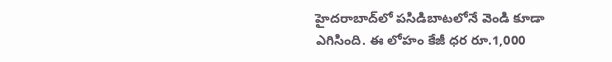హైదరాబాద్‌లో పసిడిబాటలోనే వెండి కూడా ఎగిసింది. ఈ లోహం కేజీ ధర రూ.1,000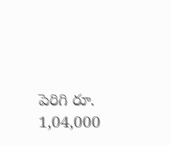పెరిగి రూ. 1,04,000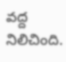వద్ద నిలిచింది.